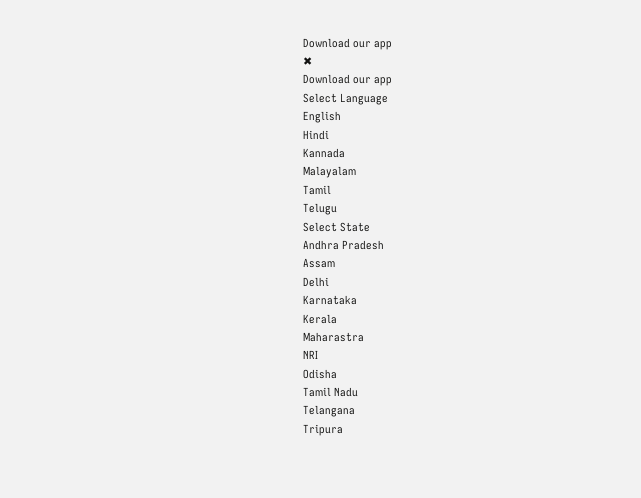Download our app
✖
Download our app
Select Language
English
Hindi
Kannada
Malayalam
Tamil
Telugu
Select State
Andhra Pradesh
Assam
Delhi
Karnataka
Kerala
Maharastra
NRI
Odisha
Tamil Nadu
Telangana
Tripura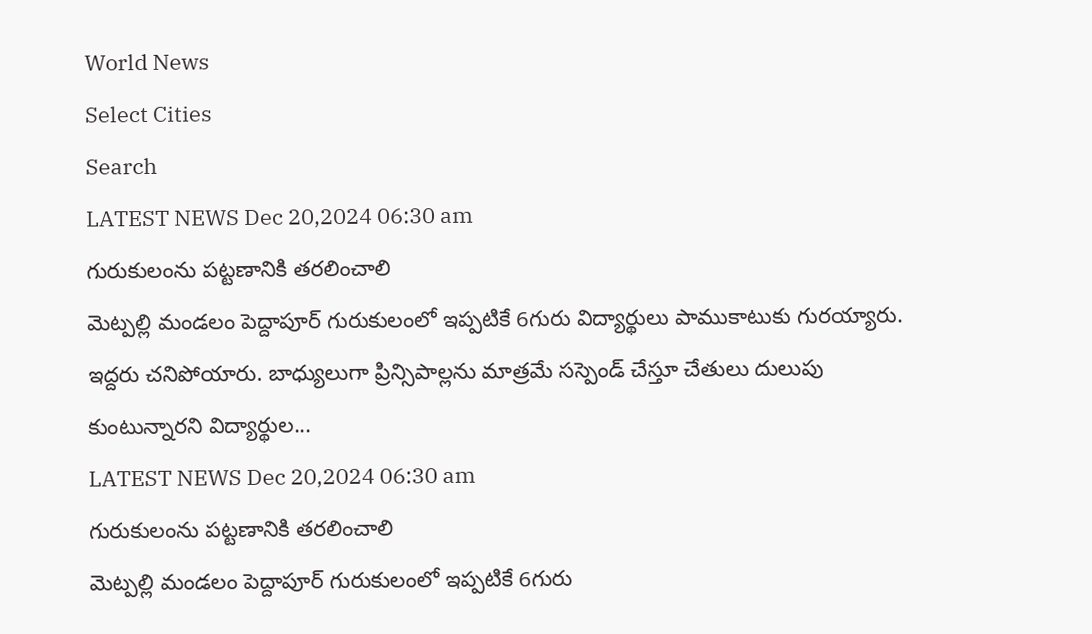World News
Select Cities
Search
LATEST NEWS Dec 20,2024 06:30 am
గురుకులంను పట్టణానికి తరలించాలి
మెట్పల్లి మండలం పెద్దాపూర్ గురుకులంలో ఇప్పటికే 6గురు విద్యార్థులు పాముకాటుకు గురయ్యారు. ఇద్దరు చనిపోయారు. బాధ్యులుగా ప్రిన్సిపాల్లను మాత్రమే సస్పెండ్ చేస్తూ చేతులు దులుపు కుంటున్నారని విద్యార్థుల...
LATEST NEWS Dec 20,2024 06:30 am
గురుకులంను పట్టణానికి తరలించాలి
మెట్పల్లి మండలం పెద్దాపూర్ గురుకులంలో ఇప్పటికే 6గురు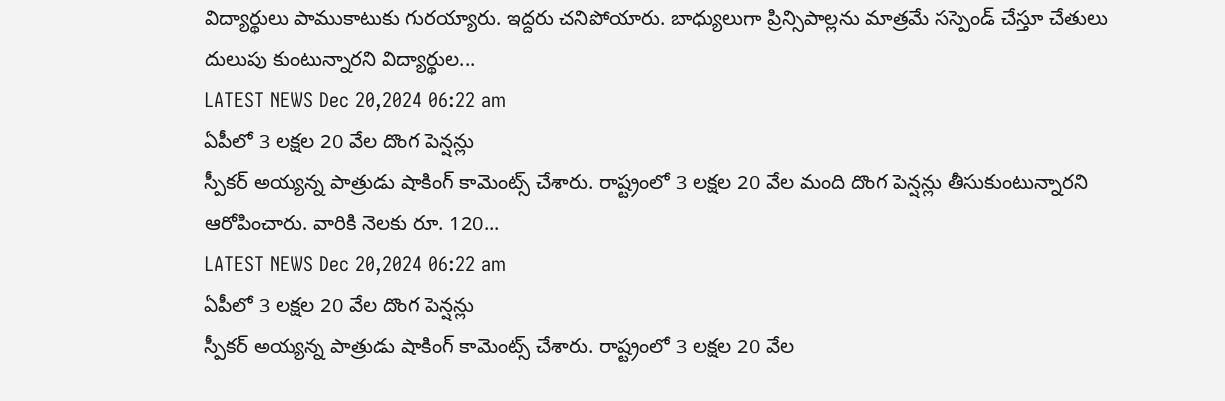విద్యార్థులు పాముకాటుకు గురయ్యారు. ఇద్దరు చనిపోయారు. బాధ్యులుగా ప్రిన్సిపాల్లను మాత్రమే సస్పెండ్ చేస్తూ చేతులు దులుపు కుంటున్నారని విద్యార్థుల...
LATEST NEWS Dec 20,2024 06:22 am
ఏపీలో 3 లక్షల 20 వేల దొంగ పెన్షన్లు
స్పీకర్ అయ్యన్న పాత్రుడు షాకింగ్ కామెంట్స్ చేశారు. రాష్ట్రంలో 3 లక్షల 20 వేల మంది దొంగ పెన్షన్లు తీసుకుంటున్నారని ఆరోపించారు. వారికి నెలకు రూ. 120...
LATEST NEWS Dec 20,2024 06:22 am
ఏపీలో 3 లక్షల 20 వేల దొంగ పెన్షన్లు
స్పీకర్ అయ్యన్న పాత్రుడు షాకింగ్ కామెంట్స్ చేశారు. రాష్ట్రంలో 3 లక్షల 20 వేల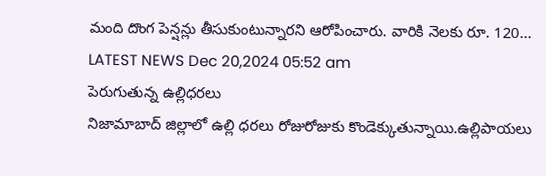మంది దొంగ పెన్షన్లు తీసుకుంటున్నారని ఆరోపించారు. వారికి నెలకు రూ. 120...
LATEST NEWS Dec 20,2024 05:52 am
పెరుగుతున్న ఉల్లిధరలు
నిజామాబాద్ జిల్లాలో ఉల్లి ధరలు రోజురోజుకు కొండెక్కుతున్నాయి.ఉల్లిపాయలు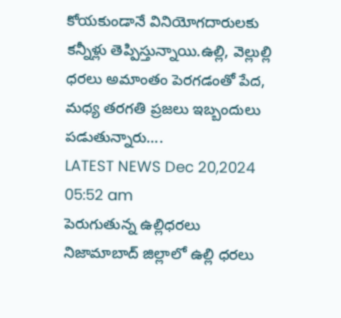కోయకుండానే వినియోగదారులకు కన్నీళ్లు తెప్పిస్తున్నాయి.ఉల్లి, వెల్లుల్లి ధరలు అమాంతం పెరగడంతో పేద, మధ్య తరగతి ప్రజలు ఇబ్బందులు పడుతున్నారు....
LATEST NEWS Dec 20,2024 05:52 am
పెరుగుతున్న ఉల్లిధరలు
నిజామాబాద్ జిల్లాలో ఉల్లి ధరలు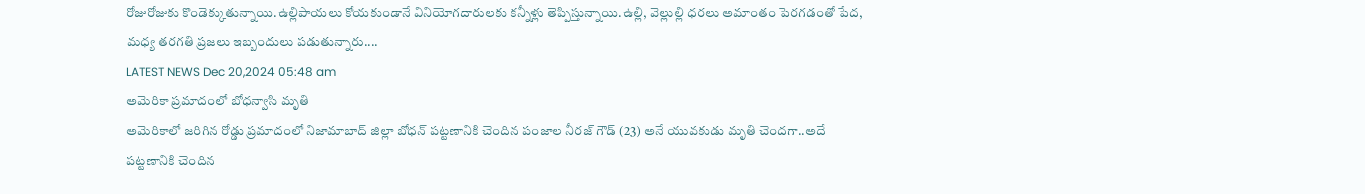రోజురోజుకు కొండెక్కుతున్నాయి.ఉల్లిపాయలు కోయకుండానే వినియోగదారులకు కన్నీళ్లు తెప్పిస్తున్నాయి.ఉల్లి, వెల్లుల్లి ధరలు అమాంతం పెరగడంతో పేద, మధ్య తరగతి ప్రజలు ఇబ్బందులు పడుతున్నారు....
LATEST NEWS Dec 20,2024 05:48 am
అమెరికా ప్రమాదంలో బోధన్వాసి మృతి
అమెరికాలో జరిగిన రోడ్డు ప్రమాదంలో నిజామాబాద్ జిల్లా బోధన్ పట్టణానికి చెందిన పంజాల నీరజ్ గౌడ్ (23) అనే యువకుడు మృతి చెందగా..అదే పట్టణానికి చెందిన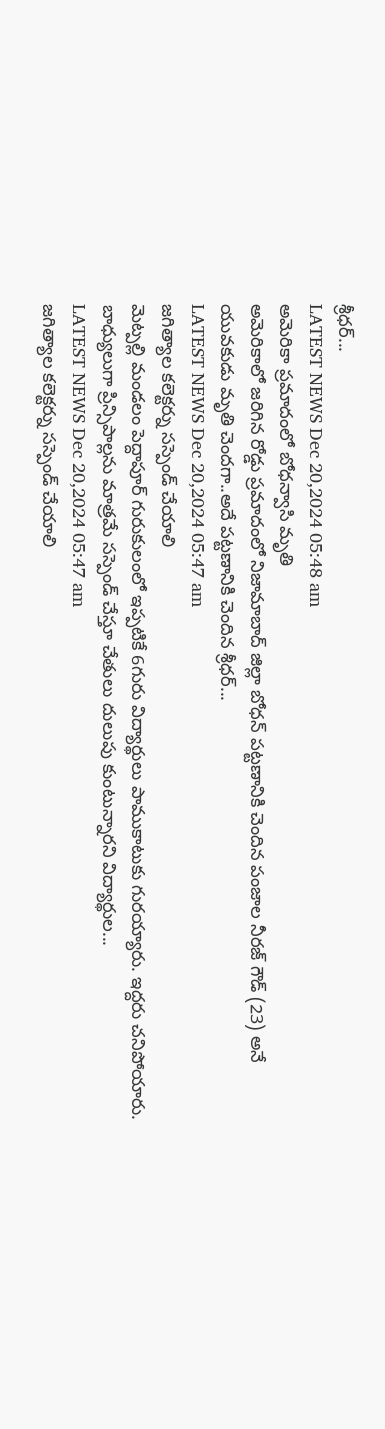శ్రీధర్...
LATEST NEWS Dec 20,2024 05:48 am
అమెరికా ప్రమాదంలో బోధన్వాసి మృతి
అమెరికాలో జరిగిన రోడ్డు ప్రమాదంలో నిజామాబాద్ జిల్లా బోధన్ పట్టణానికి చెందిన పంజాల నీరజ్ గౌడ్ (23) అనే యువకుడు మృతి చెందగా..అదే పట్టణానికి చెందిన శ్రీధర్...
LATEST NEWS Dec 20,2024 05:47 am
జగిత్యాల కలెక్టర్ను సస్పెండ్ చేయాలి
మెట్పల్లి మండలం పెద్దాపూర్ గురుకులంలో ఇప్పటికే 6గురు విద్యార్థులు పాముకాటుకు గురయ్యారు. ఇద్దరు చనిపోయారు. బాధ్యులుగా ప్రిన్సిపాల్లను మాత్రమే సస్పెండ్ చేస్తూ చేతులు దులుపు కుంటున్నారని విద్యార్థుల...
LATEST NEWS Dec 20,2024 05:47 am
జగిత్యాల కలెక్టర్ను సస్పెండ్ చేయాలి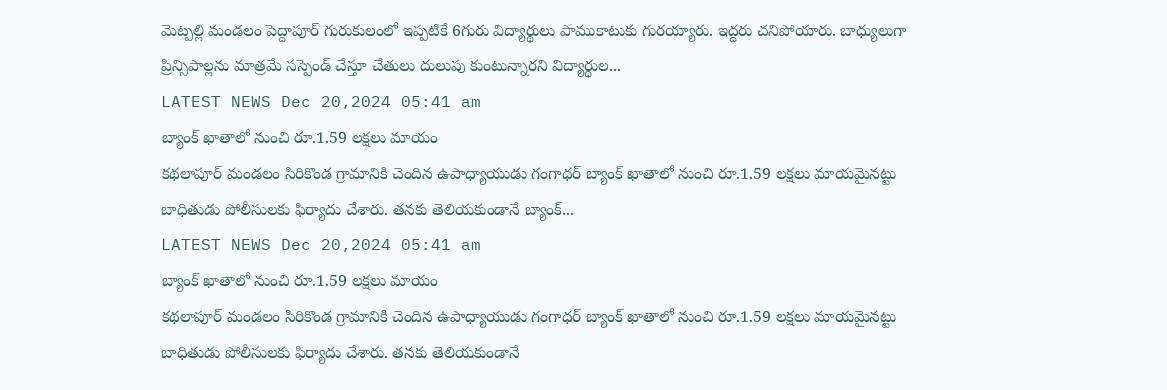మెట్పల్లి మండలం పెద్దాపూర్ గురుకులంలో ఇప్పటికే 6గురు విద్యార్థులు పాముకాటుకు గురయ్యారు. ఇద్దరు చనిపోయారు. బాధ్యులుగా ప్రిన్సిపాల్లను మాత్రమే సస్పెండ్ చేస్తూ చేతులు దులుపు కుంటున్నారని విద్యార్థుల...
LATEST NEWS Dec 20,2024 05:41 am
బ్యాంక్ ఖాతాలో నుంచి రూ.1.59 లక్షలు మాయం
కథలాపూర్ మండలం సిరికొండ గ్రామానికి చెందిన ఉపాధ్యాయుడు గంగాధర్ బ్యాంక్ ఖాతాలో నుంచి రూ.1.59 లక్షలు మాయమైనట్టు బాధితుడు పోలీసులకు ఫిర్యాదు చేశారు. తనకు తెలియకుండానే బ్యాంక్...
LATEST NEWS Dec 20,2024 05:41 am
బ్యాంక్ ఖాతాలో నుంచి రూ.1.59 లక్షలు మాయం
కథలాపూర్ మండలం సిరికొండ గ్రామానికి చెందిన ఉపాధ్యాయుడు గంగాధర్ బ్యాంక్ ఖాతాలో నుంచి రూ.1.59 లక్షలు మాయమైనట్టు బాధితుడు పోలీసులకు ఫిర్యాదు చేశారు. తనకు తెలియకుండానే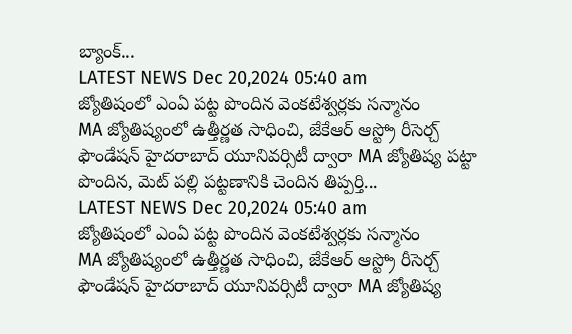బ్యాంక్...
LATEST NEWS Dec 20,2024 05:40 am
జ్యోతిషంలో ఎంఏ పట్ట పొందిన వెంకటేశ్వర్లకు సన్మానం
MA జ్యోతిష్యంలో ఉత్తీర్ణత సాధించి, జేకేఆర్ ఆస్ట్రో రీసెర్చ్ ఫౌండేషన్ హైదరాబాద్ యూనివర్సిటీ ద్వారా MA జ్యోతిష్య పట్టా పొందిన, మెట్ పల్లి పట్టణానికి చెందిన తిప్పర్తి...
LATEST NEWS Dec 20,2024 05:40 am
జ్యోతిషంలో ఎంఏ పట్ట పొందిన వెంకటేశ్వర్లకు సన్మానం
MA జ్యోతిష్యంలో ఉత్తీర్ణత సాధించి, జేకేఆర్ ఆస్ట్రో రీసెర్చ్ ఫౌండేషన్ హైదరాబాద్ యూనివర్సిటీ ద్వారా MA జ్యోతిష్య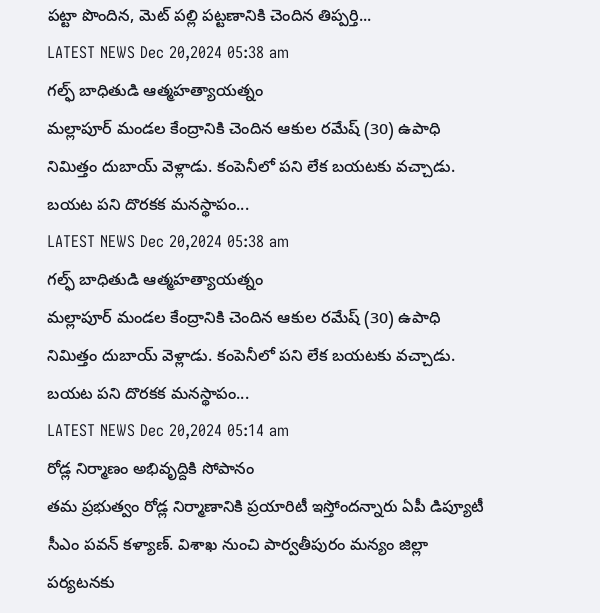పట్టా పొందిన, మెట్ పల్లి పట్టణానికి చెందిన తిప్పర్తి...
LATEST NEWS Dec 20,2024 05:38 am
గల్ఫ్ బాధితుడి ఆత్మహత్యాయత్నం
మల్లాపూర్ మండల కేంద్రానికి చెందిన ఆకుల రమేష్ (30) ఉపాధి నిమిత్తం దుబాయ్ వెళ్లాడు. కంపెనీలో పని లేక బయటకు వచ్చాడు. బయట పని దొరకక మనస్థాపం...
LATEST NEWS Dec 20,2024 05:38 am
గల్ఫ్ బాధితుడి ఆత్మహత్యాయత్నం
మల్లాపూర్ మండల కేంద్రానికి చెందిన ఆకుల రమేష్ (30) ఉపాధి నిమిత్తం దుబాయ్ వెళ్లాడు. కంపెనీలో పని లేక బయటకు వచ్చాడు. బయట పని దొరకక మనస్థాపం...
LATEST NEWS Dec 20,2024 05:14 am
రోడ్ల నిర్మాణం అభివృద్దికి సోపానం
తమ ప్రభుత్వం రోడ్ల నిర్మాణానికి ప్రయారిటీ ఇస్తోందన్నారు ఏపీ డిప్యూటీ సీఎం పవన్ కళ్యాణ్. విశాఖ నుంచి పార్వతీపురం మన్యం జిల్లా పర్యటనకు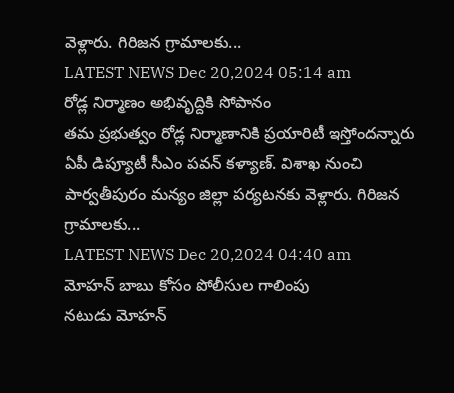వెళ్లారు. గిరిజన గ్రామాలకు...
LATEST NEWS Dec 20,2024 05:14 am
రోడ్ల నిర్మాణం అభివృద్దికి సోపానం
తమ ప్రభుత్వం రోడ్ల నిర్మాణానికి ప్రయారిటీ ఇస్తోందన్నారు ఏపీ డిప్యూటీ సీఎం పవన్ కళ్యాణ్. విశాఖ నుంచి పార్వతీపురం మన్యం జిల్లా పర్యటనకు వెళ్లారు. గిరిజన గ్రామాలకు...
LATEST NEWS Dec 20,2024 04:40 am
మోహన్ బాబు కోసం పోలీసుల గాలింపు
నటుడు మోహన్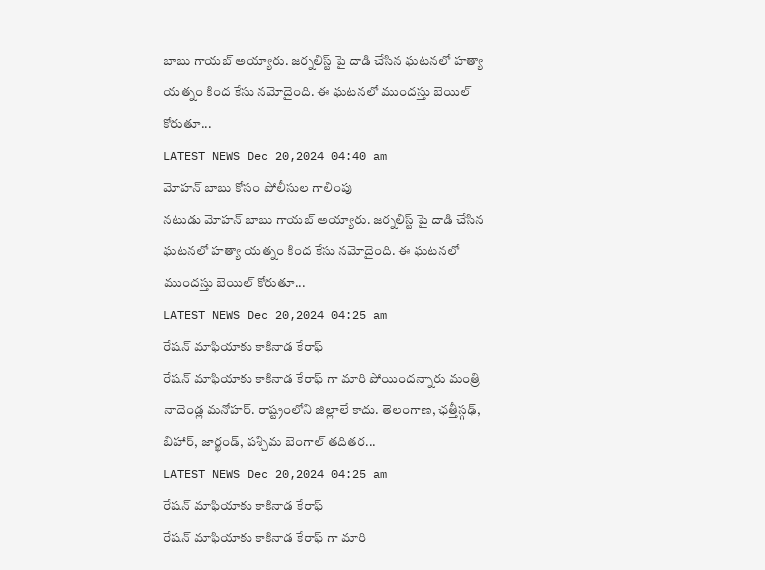బాబు గాయబ్ అయ్యారు. జర్నలిస్ట్ పై దాడి చేసిన ఘటనలో హత్యా యత్నం కింద కేసు నమోదైంది. ఈ ఘటనలో ముందస్తు బెయిల్ కోరుతూ...
LATEST NEWS Dec 20,2024 04:40 am
మోహన్ బాబు కోసం పోలీసుల గాలింపు
నటుడు మోహన్ బాబు గాయబ్ అయ్యారు. జర్నలిస్ట్ పై దాడి చేసిన ఘటనలో హత్యా యత్నం కింద కేసు నమోదైంది. ఈ ఘటనలో ముందస్తు బెయిల్ కోరుతూ...
LATEST NEWS Dec 20,2024 04:25 am
రేషన్ మాఫియాకు కాకినాడ కేరాఫ్
రేషన్ మాఫియాకు కాకినాడ కేరాఫ్ గా మారి పోయిందన్నారు మంత్రి నాదెండ్ల మనోహర్. రాష్ట్రంలోని జిల్లాలే కాదు. తెలంగాణ, ఛత్తీస్గఢ్, బిహార్, జార్ఖండ్, పశ్చిమ బెంగాల్ తదితర...
LATEST NEWS Dec 20,2024 04:25 am
రేషన్ మాఫియాకు కాకినాడ కేరాఫ్
రేషన్ మాఫియాకు కాకినాడ కేరాఫ్ గా మారి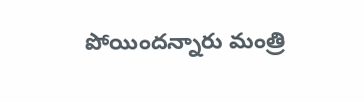పోయిందన్నారు మంత్రి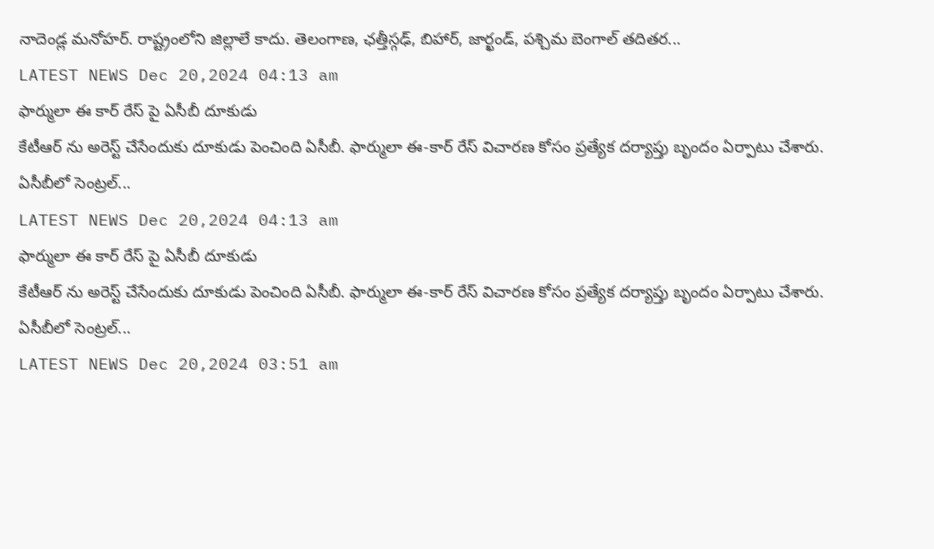నాదెండ్ల మనోహర్. రాష్ట్రంలోని జిల్లాలే కాదు. తెలంగాణ, ఛత్తీస్గఢ్, బిహార్, జార్ఖండ్, పశ్చిమ బెంగాల్ తదితర...
LATEST NEWS Dec 20,2024 04:13 am
ఫార్ములా ఈ కార్ రేస్ పై ఏసీబీ దూకుడు
కేటీఆర్ ను అరెస్ట్ చేసేందుకు దూకుడు పెంచింది ఏసీబీ. ఫార్ములా ఈ-కార్ రేస్ విచారణ కోసం ప్రత్యేక దర్యాప్తు బృందం ఏర్పాటు చేశారు. ఏసీబీలో సెంట్రల్...
LATEST NEWS Dec 20,2024 04:13 am
ఫార్ములా ఈ కార్ రేస్ పై ఏసీబీ దూకుడు
కేటీఆర్ ను అరెస్ట్ చేసేందుకు దూకుడు పెంచింది ఏసీబీ. ఫార్ములా ఈ-కార్ రేస్ విచారణ కోసం ప్రత్యేక దర్యాప్తు బృందం ఏర్పాటు చేశారు. ఏసీబీలో సెంట్రల్...
LATEST NEWS Dec 20,2024 03:51 am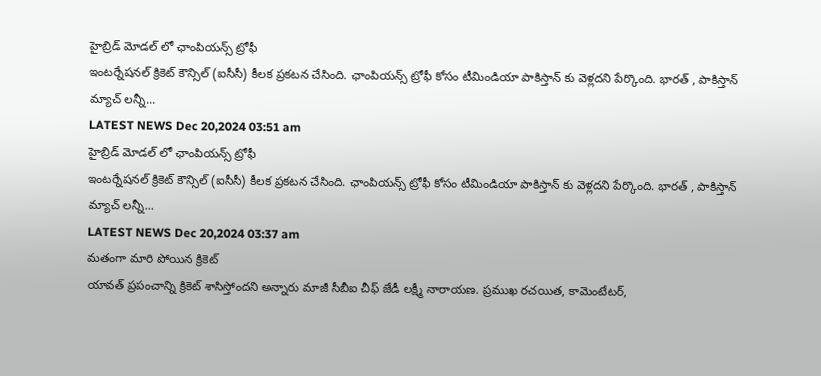హైబ్రిడ్ మోడల్ లో ఛాంపియన్స్ ట్రోఫీ
ఇంటర్నేషనల్ క్రికెట్ కౌన్సిల్ (ఐసీసీ) కీలక ప్రకటన చేసింది. ఛాంపియన్స్ ట్రోఫీ కోసం టీమిండియా పాకిస్తాన్ కు వెళ్లదని పేర్కొంది. భారత్ , పాకిస్తాన్ మ్యాచ్ లన్నీ...
LATEST NEWS Dec 20,2024 03:51 am
హైబ్రిడ్ మోడల్ లో ఛాంపియన్స్ ట్రోఫీ
ఇంటర్నేషనల్ క్రికెట్ కౌన్సిల్ (ఐసీసీ) కీలక ప్రకటన చేసింది. ఛాంపియన్స్ ట్రోఫీ కోసం టీమిండియా పాకిస్తాన్ కు వెళ్లదని పేర్కొంది. భారత్ , పాకిస్తాన్ మ్యాచ్ లన్నీ...
LATEST NEWS Dec 20,2024 03:37 am
మతంగా మారి పోయిన క్రికెట్
యావత్ ప్రపంచాన్ని క్రికెట్ శాసిస్తోందని అన్నారు మాజీ సీబీఐ చీఫ్ జేడీ లక్ష్మీ నారాయణ. ప్రముఖ రచయిత, కామెంటేటర్,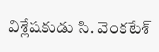విశ్లేషకుడు సి. వెంకటేశ్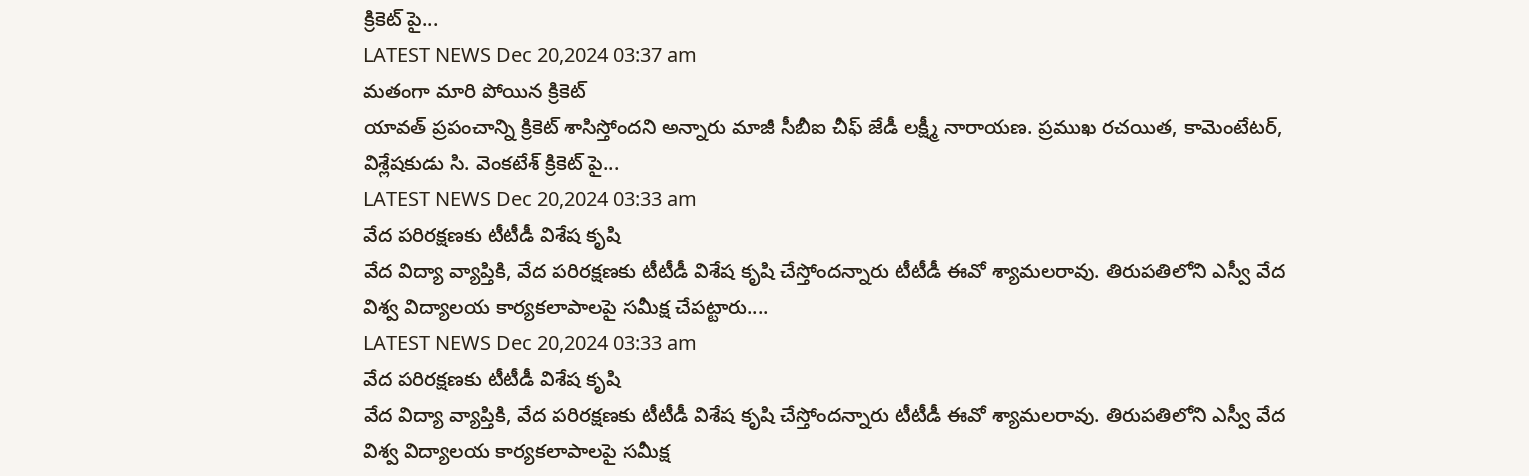క్రికెట్ పై...
LATEST NEWS Dec 20,2024 03:37 am
మతంగా మారి పోయిన క్రికెట్
యావత్ ప్రపంచాన్ని క్రికెట్ శాసిస్తోందని అన్నారు మాజీ సీబీఐ చీఫ్ జేడీ లక్ష్మీ నారాయణ. ప్రముఖ రచయిత, కామెంటేటర్, విశ్లేషకుడు సి. వెంకటేశ్ క్రికెట్ పై...
LATEST NEWS Dec 20,2024 03:33 am
వేద పరిరక్షణకు టీటీడీ విశేష కృషి
వేద విద్యా వ్యాప్తికి, వేద పరిరక్షణకు టీటీడీ విశేష కృషి చేస్తోందన్నారు టీటీడీ ఈవో శ్యామలరావు. తిరుపతిలోని ఎస్వీ వేద విశ్వ విద్యాలయ కార్యకలాపాలపై సమీక్ష చేపట్టారు....
LATEST NEWS Dec 20,2024 03:33 am
వేద పరిరక్షణకు టీటీడీ విశేష కృషి
వేద విద్యా వ్యాప్తికి, వేద పరిరక్షణకు టీటీడీ విశేష కృషి చేస్తోందన్నారు టీటీడీ ఈవో శ్యామలరావు. తిరుపతిలోని ఎస్వీ వేద విశ్వ విద్యాలయ కార్యకలాపాలపై సమీక్ష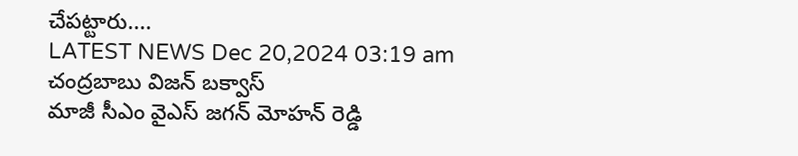చేపట్టారు....
LATEST NEWS Dec 20,2024 03:19 am
చంద్రబాబు విజన్ బక్వాస్
మాజీ సీఎం వైఎస్ జగన్ మోహన్ రెడ్డి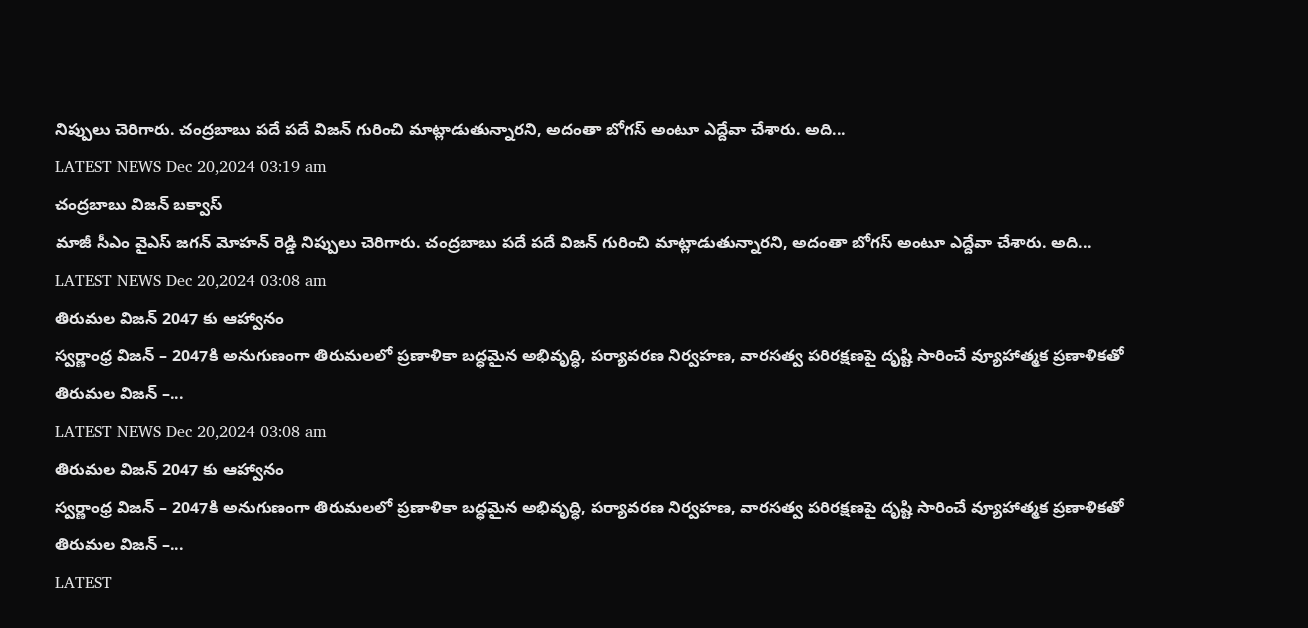నిప్పులు చెరిగారు. చంద్రబాబు పదే పదే విజన్ గురించి మాట్లాడుతున్నారని, అదంతా బోగస్ అంటూ ఎద్దేవా చేశారు. అది...
LATEST NEWS Dec 20,2024 03:19 am
చంద్రబాబు విజన్ బక్వాస్
మాజీ సీఎం వైఎస్ జగన్ మోహన్ రెడ్డి నిప్పులు చెరిగారు. చంద్రబాబు పదే పదే విజన్ గురించి మాట్లాడుతున్నారని, అదంతా బోగస్ అంటూ ఎద్దేవా చేశారు. అది...
LATEST NEWS Dec 20,2024 03:08 am
తిరుమల విజన్ 2047 కు ఆహ్వానం
స్వర్ణాంధ్ర విజన్ – 2047కి అనుగుణంగా తిరుమలలో ప్రణాళికా బద్ధమైన అభివృద్ధి, పర్యావరణ నిర్వహణ, వారసత్వ పరిరక్షణపై దృష్టి సారించే వ్యూహాత్మక ప్రణాళికతో తిరుమల విజన్ –...
LATEST NEWS Dec 20,2024 03:08 am
తిరుమల విజన్ 2047 కు ఆహ్వానం
స్వర్ణాంధ్ర విజన్ – 2047కి అనుగుణంగా తిరుమలలో ప్రణాళికా బద్ధమైన అభివృద్ధి, పర్యావరణ నిర్వహణ, వారసత్వ పరిరక్షణపై దృష్టి సారించే వ్యూహాత్మక ప్రణాళికతో తిరుమల విజన్ –...
LATEST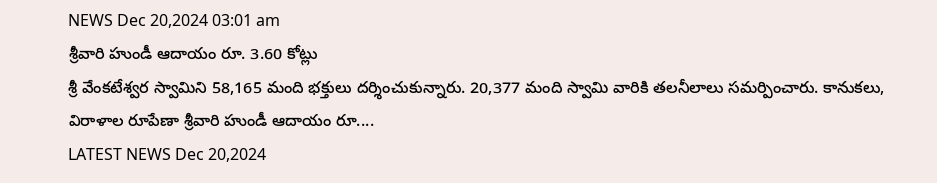NEWS Dec 20,2024 03:01 am
శ్రీవారి హుండీ ఆదాయం రూ. 3.60 కోట్లు
శ్రీ వేంకటేశ్వర స్వామిని 58,165 మంది భక్తులు దర్శించుకున్నారు. 20,377 మంది స్వామి వారికి తలనీలాలు సమర్పించారు. కానుకలు, విరాళాల రూపేణా శ్రీవారి హుండీ ఆదాయం రూ....
LATEST NEWS Dec 20,2024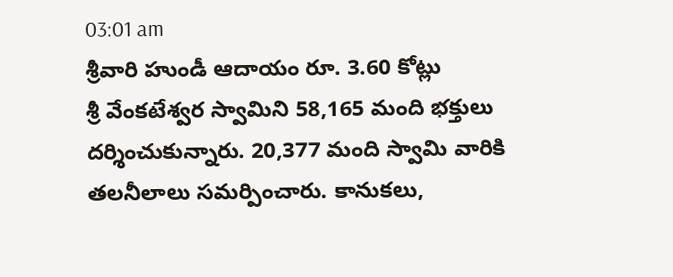03:01 am
శ్రీవారి హుండీ ఆదాయం రూ. 3.60 కోట్లు
శ్రీ వేంకటేశ్వర స్వామిని 58,165 మంది భక్తులు దర్శించుకున్నారు. 20,377 మంది స్వామి వారికి తలనీలాలు సమర్పించారు. కానుకలు,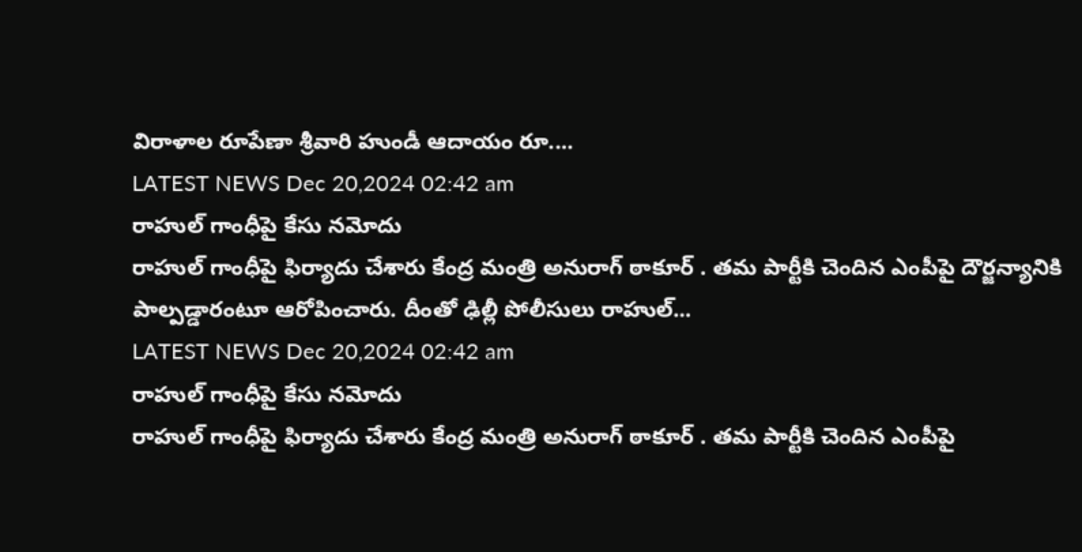విరాళాల రూపేణా శ్రీవారి హుండీ ఆదాయం రూ....
LATEST NEWS Dec 20,2024 02:42 am
రాహుల్ గాంధీపై కేసు నమోదు
రాహుల్ గాంధీపై ఫిర్యాదు చేశారు కేంద్ర మంత్రి అనురాగ్ ఠాకూర్ . తమ పార్టీకి చెందిన ఎంపీపై దౌర్జన్యానికి పాల్పడ్డారంటూ ఆరోపించారు. దీంతో ఢిల్లీ పోలీసులు రాహుల్...
LATEST NEWS Dec 20,2024 02:42 am
రాహుల్ గాంధీపై కేసు నమోదు
రాహుల్ గాంధీపై ఫిర్యాదు చేశారు కేంద్ర మంత్రి అనురాగ్ ఠాకూర్ . తమ పార్టీకి చెందిన ఎంపీపై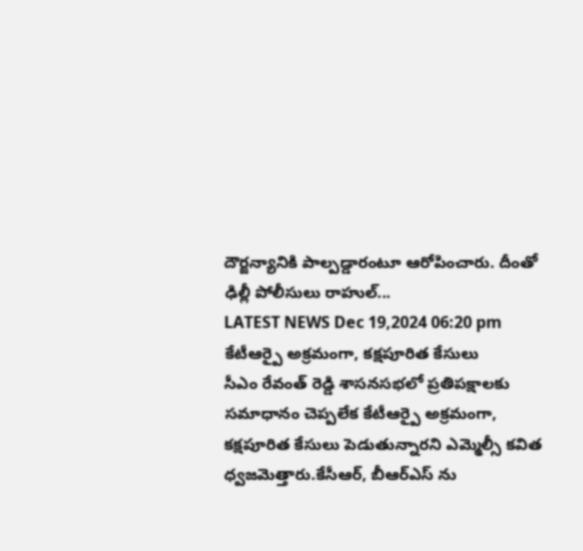దౌర్జన్యానికి పాల్పడ్డారంటూ ఆరోపించారు. దీంతో ఢిల్లీ పోలీసులు రాహుల్...
LATEST NEWS Dec 19,2024 06:20 pm
కేటీఆర్పై అక్రమంగా, కక్షపూరిత కేసులు
సీఎం రేవంత్ రెడ్డి శాసనసభలో ప్రతిపక్షాలకు సమాధానం చెప్పలేక కేటీఆర్పై అక్రమంగా, కక్షపూరిత కేసులు పెడుతున్నారని ఎమ్మెల్సీ కవిత ధ్వజమెత్తారు.కేసీఆర్, బీఆర్ఎస్ ను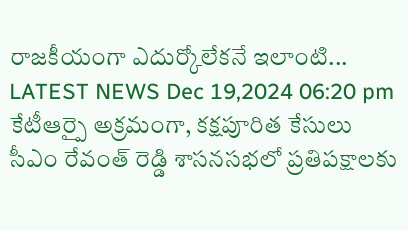రాజకీయంగా ఎదుర్కోలేకనే ఇలాంటి...
LATEST NEWS Dec 19,2024 06:20 pm
కేటీఆర్పై అక్రమంగా, కక్షపూరిత కేసులు
సీఎం రేవంత్ రెడ్డి శాసనసభలో ప్రతిపక్షాలకు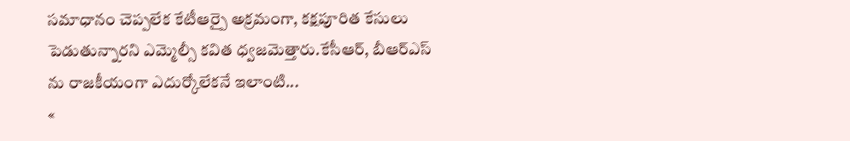సమాధానం చెప్పలేక కేటీఆర్పై అక్రమంగా, కక్షపూరిత కేసులు పెడుతున్నారని ఎమ్మెల్సీ కవిత ధ్వజమెత్తారు.కేసీఆర్, బీఆర్ఎస్ ను రాజకీయంగా ఎదుర్కోలేకనే ఇలాంటి...
«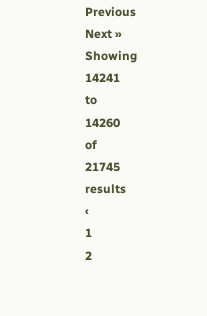Previous
Next »
Showing
14241
to
14260
of
21745
results
‹
1
2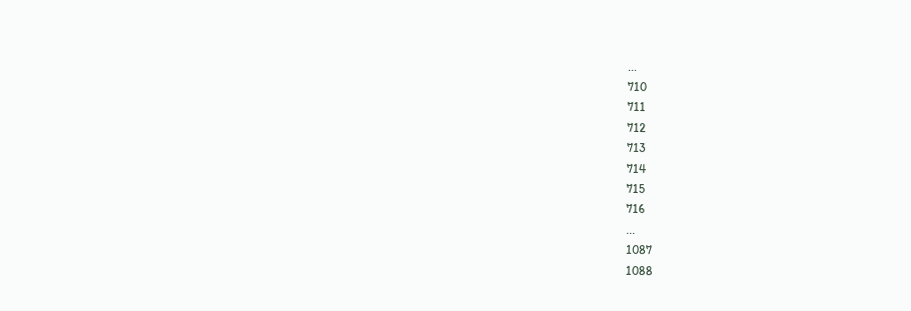...
710
711
712
713
714
715
716
...
1087
1088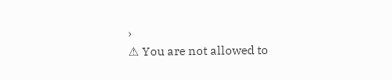›
⚠ You are not allowed to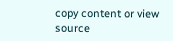copy content or view source